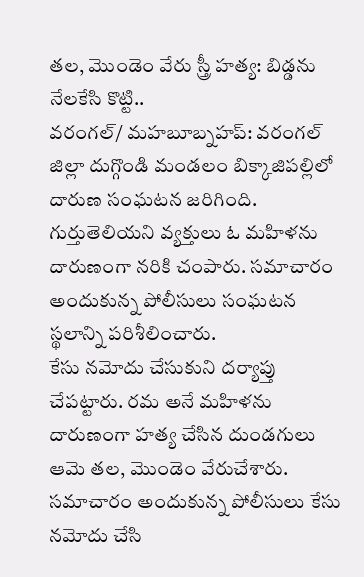తల, మొండెం వేరు స్త్రీ హత్య: బిడ్డను నేలకేసి కొట్టి..
వరంగల్/ మహబూబ్నహప్: వరంగల్ జిల్లా దుగ్గొండి మండలం బిక్కాజిపల్లిలో దారుణ సంఘటన జరిగింది. గుర్తుతెలియని వ్యక్తులు ఓ మహిళను దారుణంగా నరికి చంపారు. సమాచారం అందుకున్న పోలీసులు సంఘటన స్థలాన్ని పరిశీలించారు.
కేసు నమోదు చేసుకుని దర్యాప్తు చేపట్టారు. రమ అనే మహిళను దారుణంగా హత్య చేసిన దుండగులు ఆమె తల, మొండెం వేరుచేశారు. సమాచారం అందుకున్న పోలీసులు కేసు నమోదు చేసి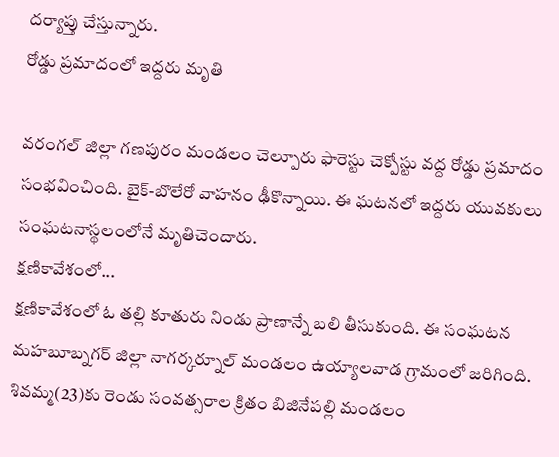దర్యాప్తు చేస్తున్నారు.
రోడ్డు ప్రమాదంలో ఇద్దరు మృతి

వరంగల్ జిల్లా గణపురం మండలం చెల్పూరు ఫారెస్టు చెక్పోస్టు వద్ద రోడ్డు ప్రమాదం సంభవించింది. బైక్-బొలేరో వాహనం ఢీకొన్నాయి. ఈ ఘటనలో ఇద్దరు యువకులు సంఘటనాస్థలంలోనే మృతిచెందారు.
క్షణికావేశంలో...
క్షణికావేశంలో ఓ తల్లి కూతురు నిండు ప్రాణాన్నే బలి తీసుకుంది. ఈ సంఘటన మహబూబ్నగర్ జిల్లా నాగర్కర్నూల్ మండలం ఉయ్యాలవాడ గ్రామంలో జరిగింది. శివమ్మ(23)కు రెండు సంవత్సరాల క్రితం బిజినేపల్లి మండలం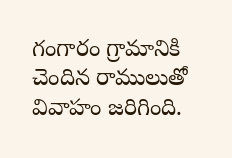గంగారం గ్రామానికి చెందిన రాములుతో వివాహం జరిగింది.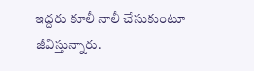ఇద్దరు కూలీ నాలీ చేసుకుంటూ జీవిస్తున్నారు.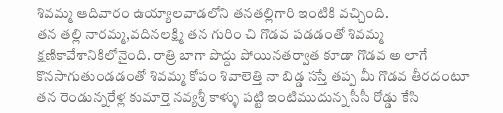శివమ్మ ఆదివారం ఉయ్యాలవాడలోని తనతల్లిగారి ఇంటికి వచ్చింది.
తన తల్లి నారమ్మ,వదినలక్ష్మి తన గురిం చి గొడవ పడడంతో శివమ్మ క్షణికావేశానికిలోనైంది. రాత్రి బాగా పొద్దు పోయినతర్వాత కూడా గొడవ అ లాగే కొనసాగుతుండడంతో శివమ్మ కోపం శివాలెత్తి నా బిడ్డ సస్తే తప్ప మీ గొడవ తీరదంటూ తన రెండున్నరేళ్ల కుమార్తె నవ్యశ్రీ కాళ్ళు పట్టి ఇంటిముదున్న సీసీ రోడ్డు కేసి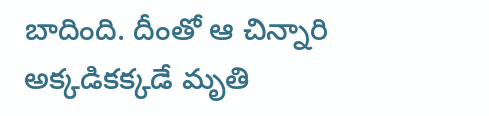బాదింది. దీంతో ఆ చిన్నారి అక్కడికక్కడే మృతి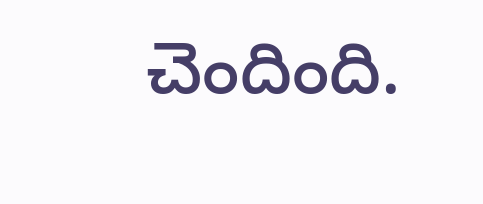చెందింది.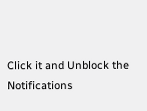Click it and Unblock the Notifications